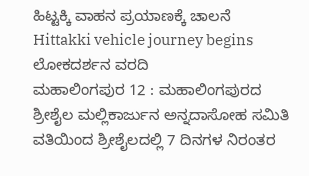ಹಿಟ್ಟಕ್ಕಿ ವಾಹನ ಪ್ರಯಾಣಕ್ಕೆ ಚಾಲನೆ
Hittakki vehicle journey begins
ಲೋಕದರ್ಶನ ವರದಿ
ಮಹಾಲಿಂಗಪುರ 12 : ಮಹಾಲಿಂಗಪುರದ ಶ್ರೀಶೈಲ ಮಲ್ಲಿಕಾರ್ಜುನ ಅನ್ನದಾಸೋಹ ಸಮಿತಿ ವತಿಯಿಂದ ಶ್ರೀಶೈಲದಲ್ಲಿ 7 ದಿನಗಳ ನಿರಂತರ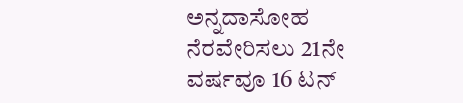ಅನ್ನದಾಸೋಹ ನೆರವೇರಿಸಲು 21ನೇ ವರ್ಷವೂ 16 ಟನ್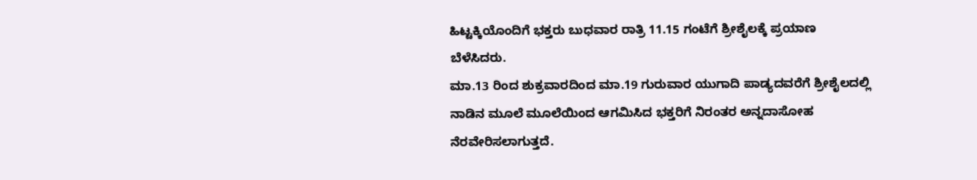ಹಿಟ್ಟಕ್ಕಿಯೊಂದಿಗೆ ಭಕ್ತರು ಬುಧವಾರ ರಾತ್ರಿ 11.15 ಗಂಟೆಗೆ ಶ್ರೀಶೈಲಕ್ಕೆ ಪ್ರಯಾಣ ಬೆಳೆಸಿದರು.
ಮಾ.13 ರಿಂದ ಶುಕ್ರವಾರದಿಂದ ಮಾ.19 ಗುರುವಾರ ಯುಗಾದಿ ಪಾಡ್ಯದವರೆಗೆ ಶ್ರೀಶೈಲದಲ್ಲಿ ನಾಡಿನ ಮೂಲೆ ಮೂಲೆಯಿಂದ ಆಗಮಿಸಿದ ಭಕ್ತರಿಗೆ ನಿರಂತರ ಅನ್ನದಾಸೋಹ ನೆರವೇರಿಸಲಾಗುತ್ತದೆ.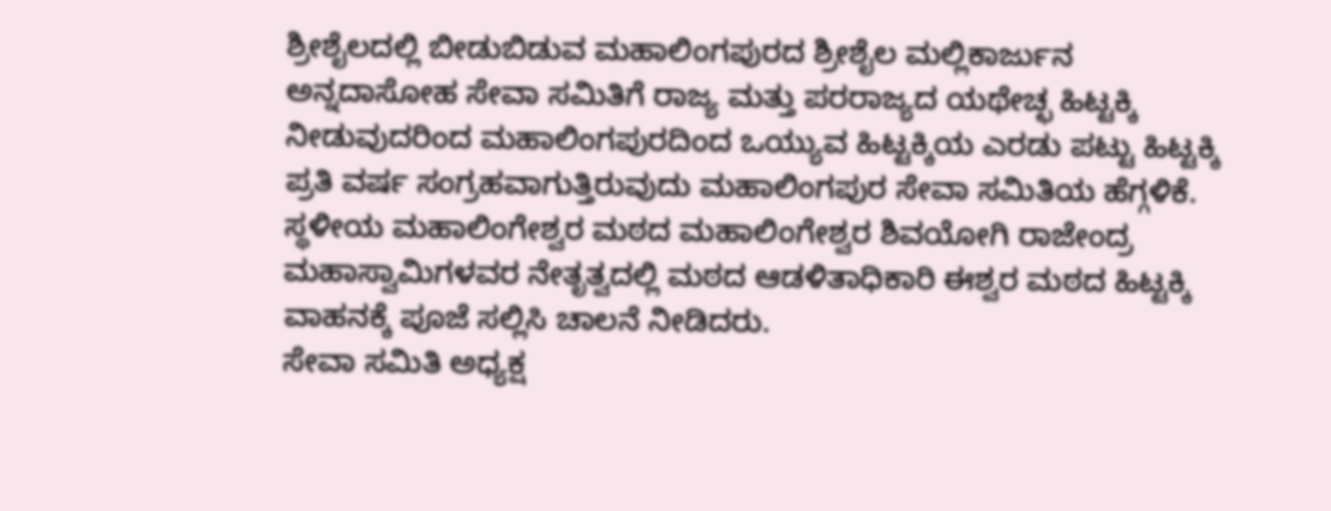ಶ್ರೀಶೈಲದಲ್ಲಿ ಬೀಡುಬಿಡುವ ಮಹಾಲಿಂಗಪುರದ ಶ್ರೀಶೈಲ ಮಲ್ಲಿಕಾರ್ಜುನ ಅನ್ನದಾಸೋಹ ಸೇವಾ ಸಮಿತಿಗೆ ರಾಜ್ಯ ಮತ್ತು ಪರರಾಜ್ಯದ ಯಥೇಚ್ಛ ಹಿಟ್ಟಕ್ಕಿ ನೀಡುವುದರಿಂದ ಮಹಾಲಿಂಗಪುರದಿಂದ ಒಯ್ಯುವ ಹಿಟ್ಟಕ್ಕಿಯ ಎರಡು ಪಟ್ಟು ಹಿಟ್ಟಕ್ಕಿ ಪ್ರತಿ ವರ್ಷ ಸಂಗ್ರಹವಾಗುತ್ತಿರುವುದು ಮಹಾಲಿಂಗಪುರ ಸೇವಾ ಸಮಿತಿಯ ಹೆಗ್ಗಳಿಕೆ.
ಸ್ಥಳೀಯ ಮಹಾಲಿಂಗೇಶ್ವರ ಮಠದ ಮಹಾಲಿಂಗೇಶ್ವರ ಶಿವಯೋಗಿ ರಾಜೇಂದ್ರ ಮಹಾಸ್ವಾಮಿಗಳವರ ನೇತೃತ್ವದಲ್ಲಿ ಮಠದ ಆಡಳಿತಾಧಿಕಾರಿ ಈಶ್ವರ ಮಠದ ಹಿಟ್ಟಕ್ಕಿ ವಾಹನಕ್ಕೆ ಪೂಜೆ ಸಲ್ಲಿಸಿ ಚಾಲನೆ ನೀಡಿದರು.
ಸೇವಾ ಸಮಿತಿ ಅಧ್ಯಕ್ಷ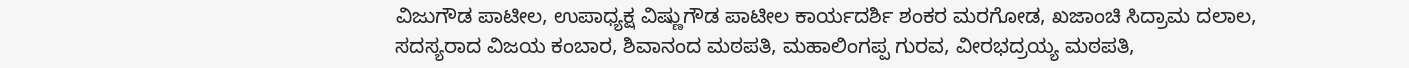ವಿಜುಗೌಡ ಪಾಟೀಲ, ಉಪಾಧ್ಯಕ್ಷ ವಿಷ್ಣುಗೌಡ ಪಾಟೀಲ ಕಾರ್ಯದರ್ಶಿ ಶಂಕರ ಮರಗೋಡ, ಖಜಾಂಚಿ ಸಿದ್ರಾಮ ದಲಾಲ, ಸದಸ್ಯರಾದ ವಿಜಯ ಕಂಬಾರ, ಶಿವಾನಂದ ಮಠಪತಿ, ಮಹಾಲಿಂಗಪ್ಪ ಗುರವ, ವೀರಭದ್ರಯ್ಯ ಮಠಪತಿ,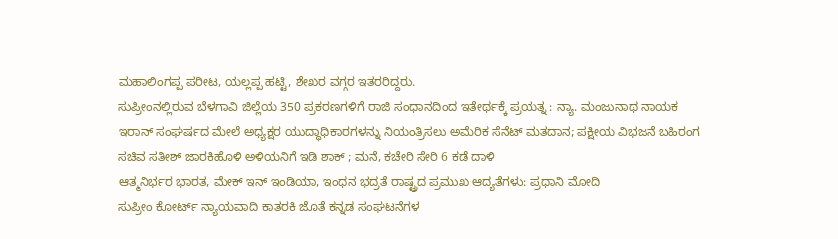ಮಹಾಲಿಂಗಪ್ಪ ಪರೀಟ, ಯಲ್ಲಪ್ಪ ಹಟ್ಟಿ, ಶೇಖರ ವಗ್ಗರ ಇತರರಿದ್ದರು.
ಸುಪ್ರೀಂನಲ್ಲಿರುವ ಬೆಳಗಾವಿ ಜಿಲ್ಲೆಯ 350 ಪ್ರಕರಣಗಳಿಗೆ ರಾಜಿ ಸಂಧಾನದಿಂದ ಇತೇರ್ಥಕ್ಕೆ ಪ್ರಯತ್ನ : ನ್ಯಾ. ಮಂಜುನಾಥ ನಾಯಕ
ಇರಾನ್ ಸಂಘರ್ಷದ ಮೇಲೆ ಅಧ್ಯಕ್ಷರ ಯುದ್ಧಾಧಿಕಾರಗಳನ್ನು ನಿಯಂತ್ರಿಸಲು ಅಮೆರಿಕ ಸೆನೆಟ್ ಮತದಾನ; ಪಕ್ಷೀಯ ವಿಭಜನೆ ಬಹಿರಂಗ
ಸಚಿವ ಸತೀಶ್ ಜಾರಕಿಹೊಳಿ ಅಳಿಯನಿಗೆ ಇಡಿ ಶಾಕ್ ; ಮನೆ, ಕಚೇರಿ ಸೇರಿ 6 ಕಡೆ ದಾಳಿ
ಆತ್ಮನಿರ್ಭರ ಭಾರತ, ಮೇಕ್ ಇನ್ ಇಂಡಿಯಾ, ಇಂಧನ ಭದ್ರತೆ ರಾಷ್ಟ್ರದ ಪ್ರಮುಖ ಆದ್ಯತೆಗಳು: ಪ್ರಧಾನಿ ಮೋದಿ
ಸುಪ್ರೀಂ ಕೋರ್ಟ್ ನ್ಯಾಯವಾದಿ ಕಾತರಕಿ ಜೊತೆ ಕನ್ನಡ ಸಂಘಟನೆಗಳ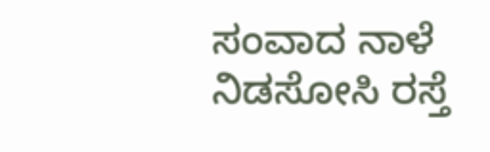ಸಂವಾದ ನಾಳೆ
ನಿಡಸೋಸಿ ರಸ್ತೆ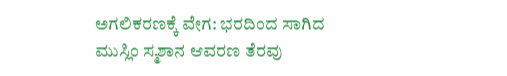ಅಗಲಿಕರಣಕ್ಕೆ ವೇಗ: ಭರದಿಂದ ಸಾಗಿದ ಮುಸ್ಲಿಂ ಸ್ಮಶಾನ ಆವರಣ ತೆರವು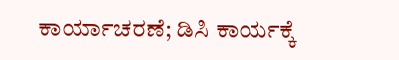ಕಾರ್ಯಾಚರಣೆ; ಡಿಸಿ ಕಾರ್ಯಕ್ಕೆ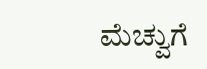ಮೆಚ್ವುಗೆ